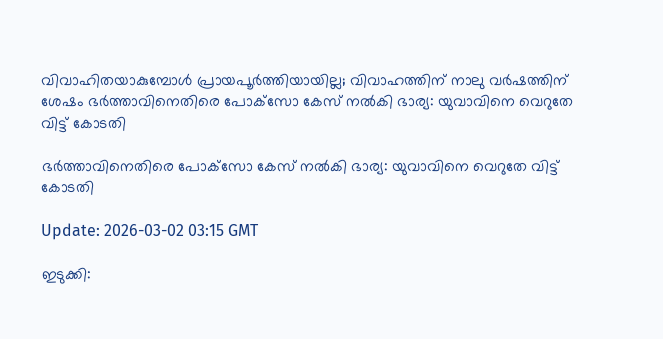വിവാഹിതയാകുമ്പോള്‍ പ്രായപൂര്‍ത്തിയായില്ല; വിവാഹത്തിന് നാലു വര്‍ഷത്തിന് ശേഷം ഭര്‍ത്താവിനെതിരെ പോക്‌സോ കേസ് നല്‍കി ഭാര്യ: യുവാവിനെ വെറുതേ വിട്ട് കോടതി

ഭര്‍ത്താവിനെതിരെ പോക്‌സോ കേസ് നല്‍കി ഭാര്യ: യുവാവിനെ വെറുതേ വിട്ട് കോടതി

Update: 2026-03-02 03:15 GMT

ഇടുക്കി: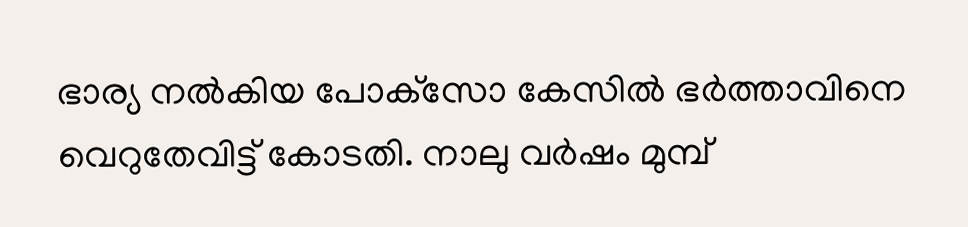ഭാര്യ നല്‍കിയ പോക്‌സോ കേസില്‍ ഭര്‍ത്താവിനെ വെറുതേവിട്ട് കോടതി. നാലു വര്‍ഷം മുമ്പ്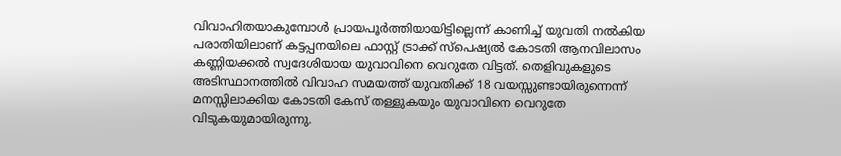വിവാഹിതയാകുമ്പോള്‍ പ്രായപൂര്‍ത്തിയായിട്ടില്ലെന്ന് കാണിച്ച് യുവതി നല്‍കിയ പരാതിയിലാണ് കട്ടപ്പനയിലെ ഫാസ്റ്റ് ട്രാക്ക് സ്പെഷ്യല്‍ കോടതി ആനവിലാസം കണ്ണിയക്കല്‍ സ്വദേശിയായ യുവാവിനെ വെറുതേ വിട്ടത്. തെളിവുകളുടെ അടിസ്ഥാനത്തില്‍ വിവാഹ സമയത്ത് യുവതിക്ക് 18 വയസ്സുണ്ടായിരുന്നെന്ന് മനസ്സിലാക്കിയ കോടതി കേസ് തള്ളുകയും യുവാവിനെ വെറുതേ വിടുകയുമായിരുന്നു.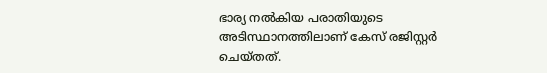ഭാര്യ നല്‍കിയ പരാതിയുടെ അടിസ്ഥാനത്തിലാണ് കേസ് രജിസ്റ്റര്‍ ചെയ്തത്.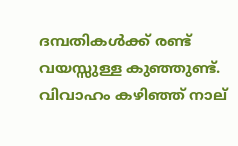ദമ്പതികള്‍ക്ക് രണ്ട് വയസ്സുള്ള കുഞ്ഞുണ്ട്. വിവാഹം കഴിഞ്ഞ് നാല്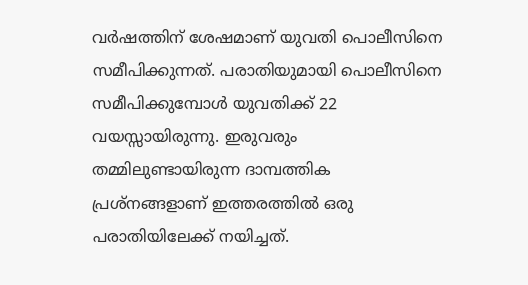വര്‍ഷത്തിന് ശേഷമാണ് യുവതി പൊലീസിനെ സമീപിക്കുന്നത്. പരാതിയുമായി പൊലീസിനെ സമീപിക്കുമ്പോള്‍ യുവതിക്ക് 22 വയസ്സായിരുന്നു. ഇരുവരും തമ്മിലുണ്ടായിരുന്ന ദാമ്പത്തിക പ്രശ്‌നങ്ങളാണ് ഇത്തരത്തില്‍ ഒരു പരാതിയിലേക്ക് നയിച്ചത്.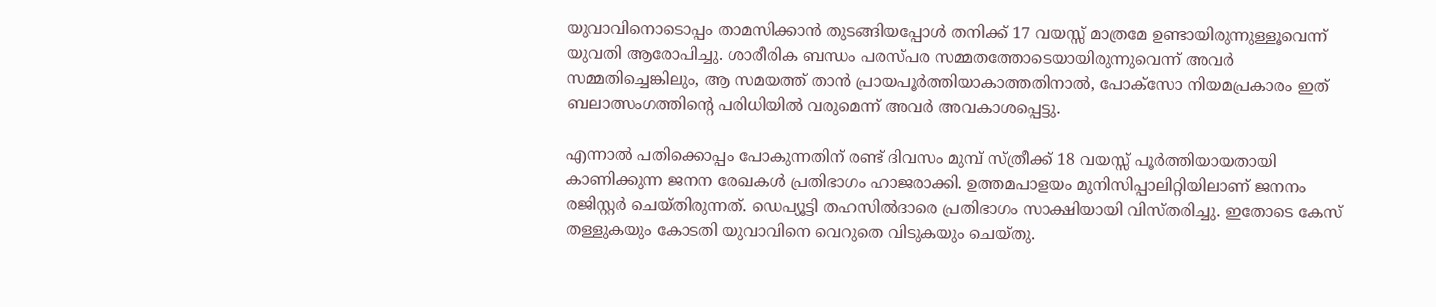യുവാവിനൊടൊപ്പം താമസിക്കാന്‍ തുടങ്ങിയപ്പോള്‍ തനിക്ക് 17 വയസ്സ് മാത്രമേ ഉണ്ടായിരുന്നുള്ളൂവെന്ന് യുവതി ആരോപിച്ചു. ശാരീരിക ബന്ധം പരസ്പര സമ്മതത്തോടെയായിരുന്നുവെന്ന് അവര്‍ സമ്മതിച്ചെങ്കിലും, ആ സമയത്ത് താന്‍ പ്രായപൂര്‍ത്തിയാകാത്തതിനാല്‍, പോക്‌സോ നിയമപ്രകാരം ഇത് ബലാത്സംഗത്തിന്റെ പരിധിയില്‍ വരുമെന്ന് അവര്‍ അവകാശപ്പെട്ടു.

എന്നാല്‍ പതിക്കൊപ്പം പോകുന്നതിന് രണ്ട് ദിവസം മുമ്പ് സ്ത്രീക്ക് 18 വയസ്സ് പൂര്‍ത്തിയായതായി കാണിക്കുന്ന ജനന രേഖകള്‍ പ്രതിഭാഗം ഹാജരാക്കി. ഉത്തമപാളയം മുനിസിപ്പാലിറ്റിയിലാണ് ജനനം രജിസ്റ്റര്‍ ചെയ്തിരുന്നത്. ഡെപ്യൂട്ടി തഹസില്‍ദാരെ പ്രതിഭാഗം സാക്ഷിയായി വിസ്തരിച്ചു. ഇതോടെ കേസ് തള്ളുകയും കോടതി യുവാവിനെ വെറുതെ വിടുകയും ചെയ്തു.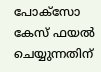പോക്‌സോ കേസ് ഫയല്‍ ചെയ്യുന്നതിന്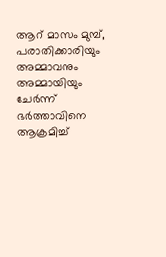ആറ് മാസം മുമ്പ്, പരാതിക്കാരിയും അമ്മാവനും അമ്മായിയും ചേര്‍ന്ന് ഭര്‍ത്താവിനെ ആക്രമിച്ച്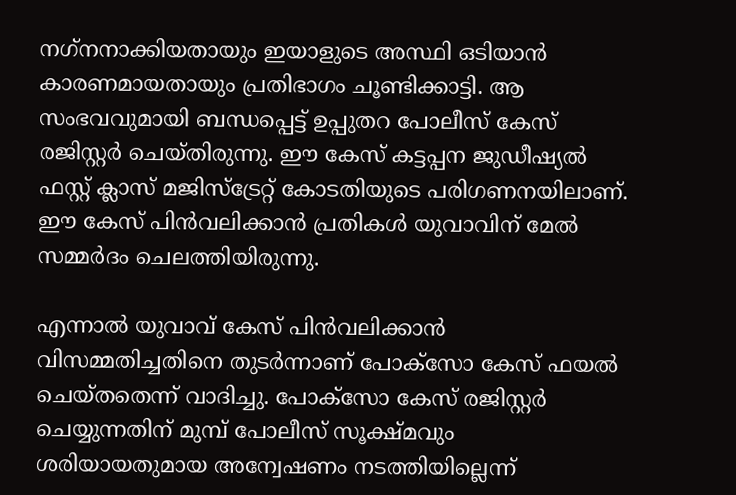നഗ്‌നനാക്കിയതായും ഇയാളുടെ അസ്ഥി ഒടിയാന്‍ കാരണമായതായും പ്രതിഭാഗം ചൂണ്ടിക്കാട്ടി. ആ സംഭവവുമായി ബന്ധപ്പെട്ട് ഉപ്പുതറ പോലീസ് കേസ് രജിസ്റ്റര്‍ ചെയ്തിരുന്നു. ഈ കേസ് കട്ടപ്പന ജുഡീഷ്യല്‍ ഫസ്റ്റ് ക്ലാസ് മജിസ്ട്രേറ്റ് കോടതിയുടെ പരിഗണനയിലാണ്. ഈ കേസ് പിന്‍വലിക്കാന്‍ പ്രതികള്‍ യുവാവിന് മേല്‍ സമ്മര്‍ദം ചെലത്തിയിരുന്നു.

എന്നാല്‍ യുവാവ് കേസ് പിന്‍വലിക്കാന്‍ വിസമ്മതിച്ചതിനെ തുടര്‍ന്നാണ് പോക്‌സോ കേസ് ഫയല്‍ ചെയ്തതെന്ന് വാദിച്ചു. പോക്‌സോ കേസ് രജിസ്റ്റര്‍ ചെയ്യുന്നതിന് മുമ്പ് പോലീസ് സൂക്ഷ്മവും ശരിയായതുമായ അന്വേഷണം നടത്തിയില്ലെന്ന്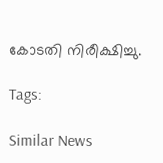കോടതി നിരീക്ഷിച്ചു.

Tags:

Similar News